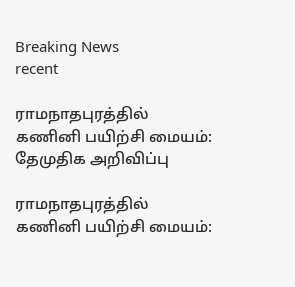Breaking News
recent

ராமநாதபுரத்தில் கணினி பயிற்சி மையம்: தேமுதிக அறிவிப்பு

ராமநாதபுரத்தில் கணினி பயிற்சி மையம்: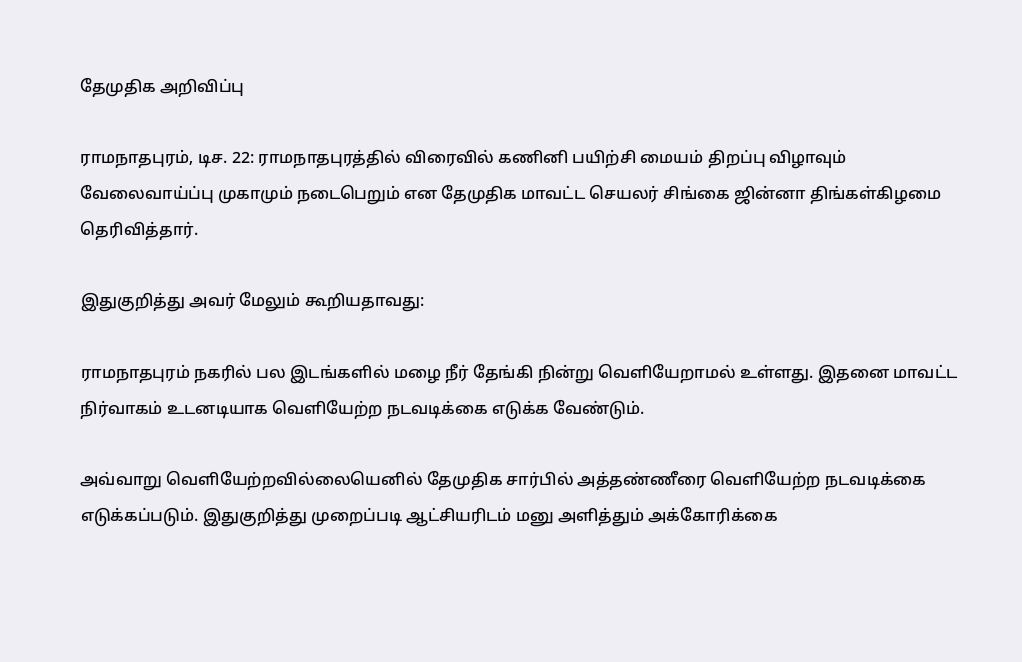தேமுதிக அறிவிப்பு

ராமநாதபுரம், டிச. 22: ராமநாதபுரத்தில் விரைவில் கணினி பயிற்சி மையம் திறப்பு விழாவும் வேலைவாய்ப்பு முகாமும் நடைபெறும் என தேமுதிக மாவட்ட செயலர் சிங்கை ஜின்னா திங்கள்கிழமை தெரிவித்தார்.

இதுகுறித்து அவர் மேலும் கூறியதாவது:

ராமநாதபுரம் நகரில் பல இடங்களில் மழை நீர் தேங்கி நின்று வெளியேறாமல் உள்ளது. இதனை மாவட்ட நிர்வாகம் உடனடியாக வெளியேற்ற நடவடிக்கை எடுக்க வேண்டும்.

அவ்வாறு வெளியேற்றவில்லையெனில் தேமுதிக சார்பில் அத்தண்ணீரை வெளியேற்ற நடவடிக்கை எடுக்கப்படும். இதுகுறித்து முறைப்படி ஆட்சியரிடம் மனு அளித்தும் அக்கோரிக்கை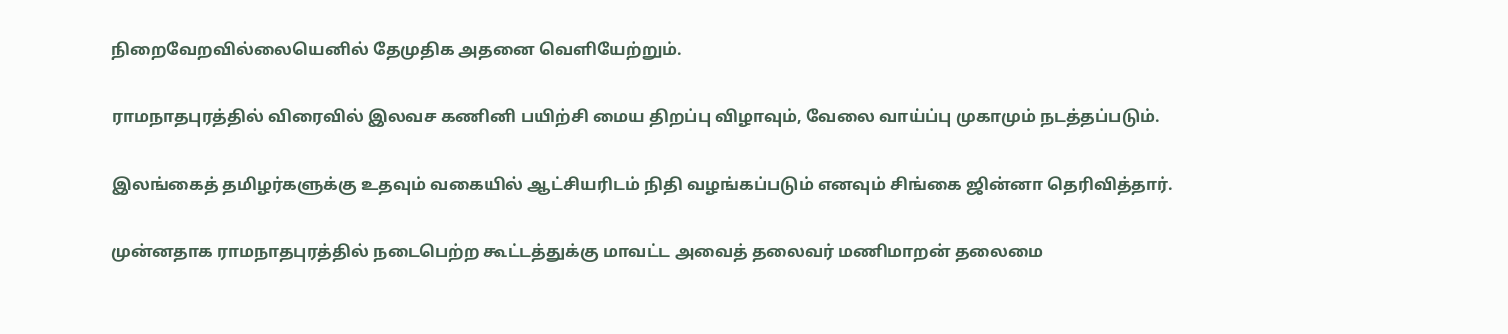நிறைவேறவில்லையெனில் தேமுதிக அதனை வெளியேற்றும்.

ராமநாதபுரத்தில் விரைவில் இலவச கணினி பயிற்சி மைய திறப்பு விழாவும், வேலை வாய்ப்பு முகாமும் நடத்தப்படும்.

இலங்கைத் தமிழர்களுக்கு உதவும் வகையில் ஆட்சியரிடம் நிதி வழங்கப்படும் எனவும் சிங்கை ஜின்னா தெரிவித்தார்.

முன்னதாக ராமநாதபுரத்தில் நடைபெற்ற கூட்டத்துக்கு மாவட்ட அவைத் தலைவர் மணிமாறன் தலைமை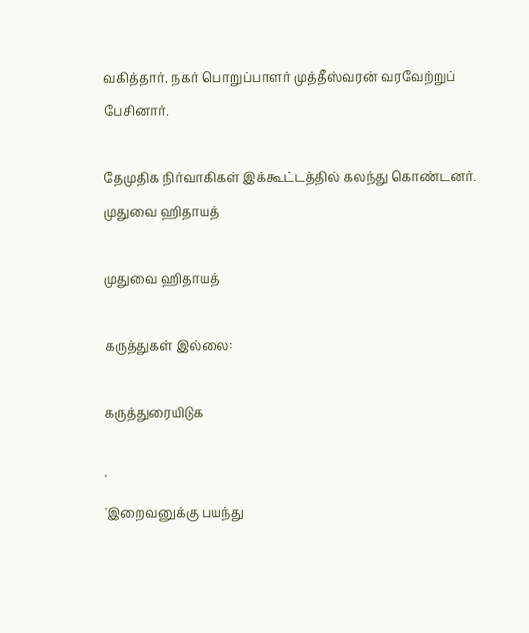வகித்தார். நகர் பொறுப்பாளர் முத்தீஸ்வரன் வரவேற்றுப் பேசினார்.

தேமுதிக நிர்வாகிகள் இக்கூட்டத்தில் கலந்து கொண்டனர்.
முதுவை ஹிதாயத்

முதுவை ஹிதாயத்

கருத்துகள் இல்லை:

கருத்துரையிடுக

'
'இறைவனுக்கு பயந்து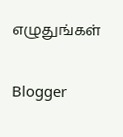எழுதுங்கள்

Blogger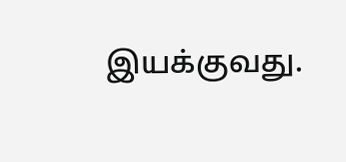இயக்குவது.